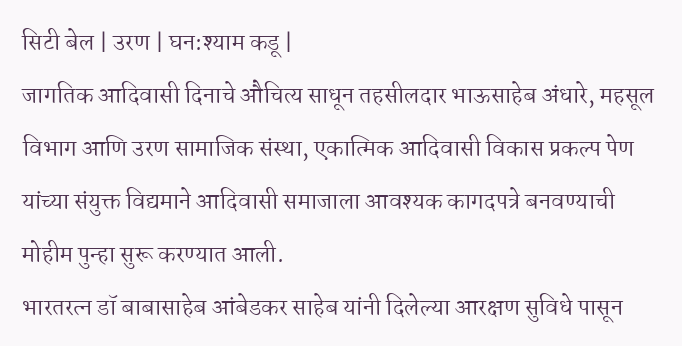सिटी बेल | उरण | घन:श्याम कडू |
जागतिक आदिवासी दिनाचे औचित्य साधून तहसीलदार भाऊसाहेब अंधारे, महसूल विभाग आणि उरण सामाजिक संस्था, एकात्मिक आदिवासी विकास प्रकल्प पेण यांच्या संयुक्त विद्यमाने आदिवासी समाजाला आवश्यक कागदपत्रे बनवण्याची मोहीम पुन्हा सुरू करण्यात आली.
भारतरत्न डॉ बाबासाहेब आंबेडकर साहेब यांनी दिलेल्या आरक्षण सुविधे पासून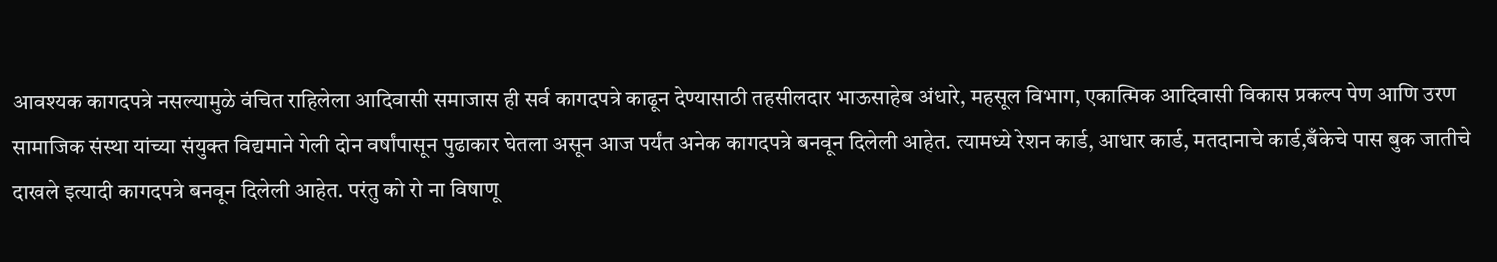आवश्यक कागदपत्रे नसल्यामुळे वंचित राहिलेला आदिवासी समाजास ही सर्व कागदपत्रे काढून देण्यासाठी तहसीलदार भाऊसाहेब अंधारे, महसूल विभाग, एकात्मिक आदिवासी विकास प्रकल्प पेण आणि उरण सामाजिक संस्था यांच्या संयुक्त विद्यमाने गेली दोन वर्षांपासून पुढाकार घेतला असून आज पर्यंत अनेक कागदपत्रे बनवून दिलेली आहेत. त्यामध्ये रेशन कार्ड, आधार कार्ड, मतदानाचे कार्ड,बँकेचे पास बुक जातीचे दाखले इत्यादी कागदपत्रे बनवून दिलेली आहेत. परंतु को रो ना विषाणू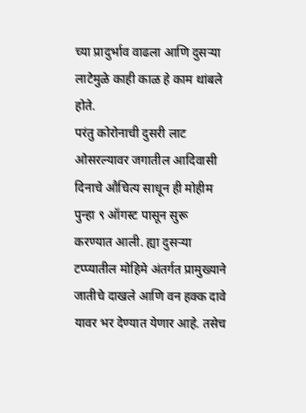च्या प्रादुर्भाव वाढला आणि दुसऱ्या लाटेमुळे काही काळ हे काम थांबले होते.
परंतु कोरोनाची दुसरी लाट ओसरल्यावर जगातील आदिवासी दिनाचे औचित्य साधून ही मोहीम पुन्हा ९ ऑगस्ट पासून सुरू करण्यात आली. ह्या दुसऱ्या टप्प्यातील मोहिमे अंतर्गत प्रामुख्याने जातीचे दाखले आणि वन हक्क दावे यावर भर देण्यात येणार आहे. तसेच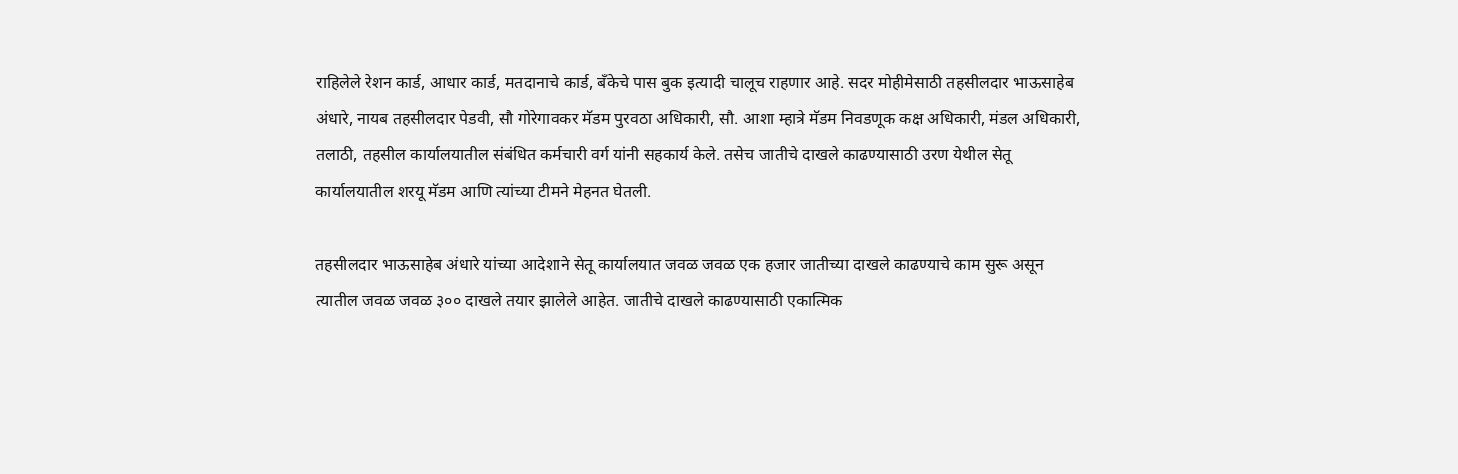राहिलेले रेशन कार्ड, आधार कार्ड, मतदानाचे कार्ड, बँकेचे पास बुक इत्यादी चालूच राहणार आहे. सदर मोहीमेसाठी तहसीलदार भाऊसाहेब अंधारे, नायब तहसीलदार पेडवी, सौ गोरेगावकर मॅडम पुरवठा अधिकारी, सौ. आशा म्हात्रे मॅडम निवडणूक कक्ष अधिकारी, मंडल अधिकारी, तलाठी, तहसील कार्यालयातील संबंधित कर्मचारी वर्ग यांनी सहकार्य केले. तसेच जातीचे दाखले काढण्यासाठी उरण येथील सेतू कार्यालयातील शरयू मॅडम आणि त्यांच्या टीमने मेहनत घेतली.

तहसीलदार भाऊसाहेब अंधारे यांच्या आदेशाने सेतू कार्यालयात जवळ जवळ एक हजार जातीच्या दाखले काढण्याचे काम सुरू असून त्यातील जवळ जवळ ३०० दाखले तयार झालेले आहेत. जातीचे दाखले काढण्यासाठी एकात्मिक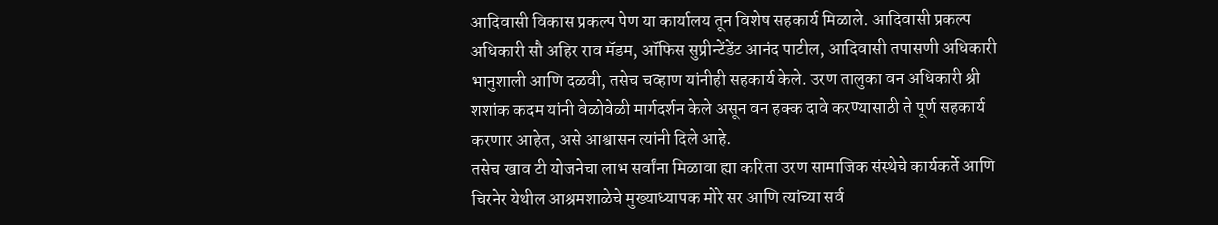आदिवासी विकास प्रकल्प पेण या कार्यालय तून विशेष सहकार्य मिळाले. आदिवासी प्रकल्प अधिकारी सौ अहिर राव मॅडम, ऑफिस सुप्रीन्टेंडेंट आनंद पाटील, आदिवासी तपासणी अधिकारी भानुशाली आणि दळवी, तसेच चव्हाण यांनीही सहकार्य केले. उरण तालुका वन अधिकारी श्री शशांक कदम यांनी वेळोवेळी मार्गदर्शन केले असून वन हक्क दावे करण्यासाठी ते पूर्ण सहकार्य करणार आहेत, असे आश्वासन त्यांनी दिले आहे.
तसेच खाव टी योजनेचा लाभ सर्वांना मिळावा ह्या करिता उरण सामाजिक संस्थेचे कार्यकर्ते आणि चिरनेर येथील आश्रमशाळेचे मुख्याध्यापक मोरे सर आणि त्यांच्या सर्व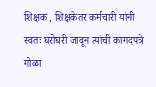शिक्षक , शिक्षकेतर कर्मचारी यांनी स्वतः घरोघरी जावून त्यांची कागदपत्रे गोळा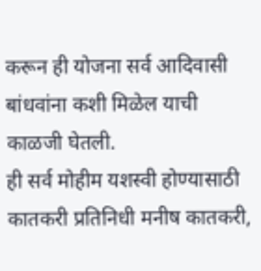करून ही योजना सर्व आदिवासी बांधवांना कशी मिळेल याची काळजी घेतली.
ही सर्व मोहीम यशस्वी होण्यासाठी कातकरी प्रतिनिधी मनीष कातकरी,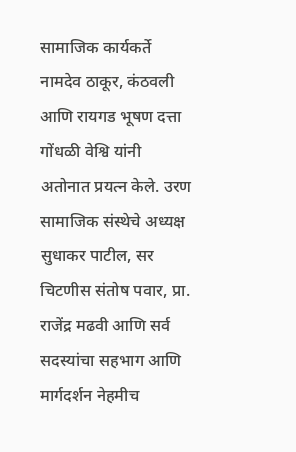सामाजिक कार्यकर्ते नामदेव ठाकूर, कंठवली आणि रायगड भूषण दत्ता गोंधळी वेश्वि यांनी अतोनात प्रयत्न केले. उरण सामाजिक संस्थेचे अध्यक्ष सुधाकर पाटील, सर चिटणीस संतोष पवार, प्रा. राजेंद्र मढवी आणि सर्व सदस्यांचा सहभाग आणि मार्गदर्शन नेहमीच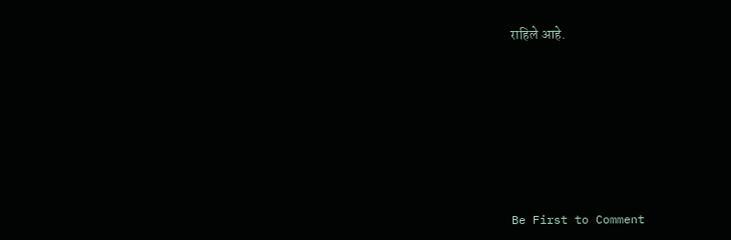राहिले आहे.








Be First to Comment